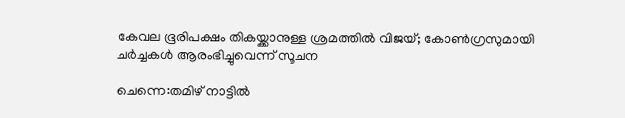കേവല ഭൂരിപക്ഷം തികയ്ക്കാനുള്ള ശ്രമത്തില്‍ വിജയ്; കോണ്‍ഗ്രസുമായി ചര്‍ച്ചകള്‍ ആരംഭിച്ചുവെന്ന് സൂചന

ചെന്നെ:തമിഴ് നാട്ടില്‍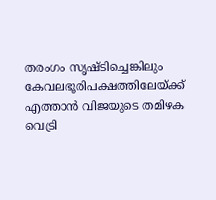തരംഗം സൃഷ്ടിച്ചെങ്കിലും കേവലഭൂരിപക്ഷത്തിലേയ്ക്ക് എത്താന്‍ വിജയുടെ തമിഴക വെട്രി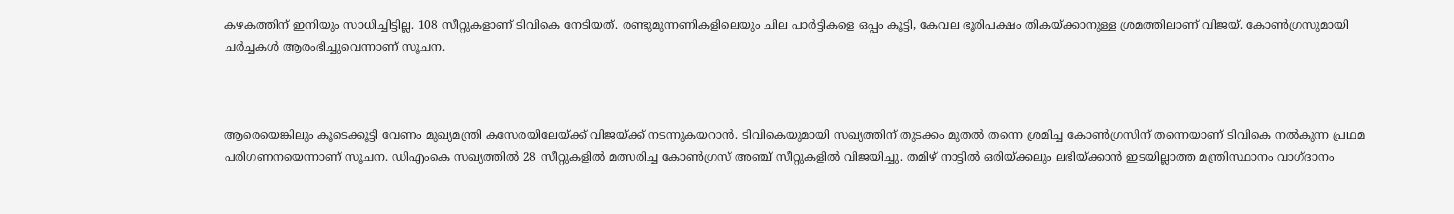കഴകത്തിന് ഇനിയും സാധിച്ചിട്ടില്ല. 108 സീറ്റുകളാണ് ടിവികെ നേടിയത്. രണ്ടുമുന്നണികളിലെയും ചില പാര്‍ട്ടികളെ ഒപ്പം കൂട്ടി, കേവല ഭൂരിപക്ഷം തികയ്ക്കാനുള്ള ശ്രമത്തിലാണ് വിജയ്. കോണ്‍ഗ്രസുമായി ചര്‍ച്ചകള്‍ ആരംഭിച്ചുവെന്നാണ് സൂചന.



ആരെയെങ്കിലും കൂടെക്കൂട്ടി വേണം മുഖ്യമന്ത്രി കസേരയിലേയ്ക്ക് വിജയ്ക്ക് നടന്നുകയറാന്‍. ടിവികെയുമായി സഖ്യത്തിന് തുടക്കം മുതല്‍ തന്നെ ശ്രമിച്ച കോണ്‍ഗ്രസിന് തന്നെയാണ് ടിവികെ നല്‍കുന്ന പ്രഥമ പരിഗണനയെന്നാണ് സൂചന. ഡിഎംകെ സഖ്യത്തില്‍ 28 സീറ്റുകളില്‍ മത്സരിച്ച കോണ്‍ഗ്രസ് അഞ്ച് സീറ്റുകളില്‍ വിജയിച്ചു. തമിഴ് നാട്ടില്‍ ഒരിയ്ക്കലും ലഭിയ്ക്കാന്‍ ഇടയില്ലാത്ത മന്ത്രിസ്ഥാനം വാഗ്ദാനം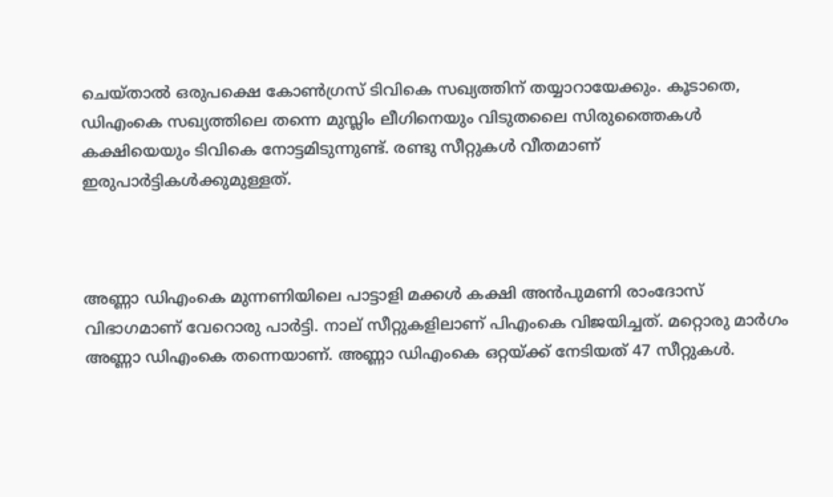ചെയ്താല്‍ ഒരുപക്ഷെ കോണ്‍ഗ്രസ് ടിവികെ സഖ്യത്തിന് തയ്യാറായേക്കും. കൂടാതെ, ഡിഎംകെ സഖ്യത്തിലെ തന്നെ മുസ്ലിം ലീഗിനെയും വിടുതലൈ സിരുത്തൈകള്‍ കക്ഷിയെയും ടിവികെ നോട്ടമിടുന്നുണ്ട്. രണ്ടു സീറ്റുകള്‍ വീതമാണ് ഇരുപാര്‍ട്ടികള്‍ക്കുമുള്ളത്.



അണ്ണാ ഡിഎംകെ മുന്നണിയിലെ പാട്ടാളി മക്കള്‍ കക്ഷി അന്‍പുമണി രാംദോസ് വിഭാഗമാണ് വേറൊരു പാര്‍ട്ടി. നാല് സീറ്റുകളിലാണ് പിഎംകെ വിജയിച്ചത്. മറ്റൊരു മാര്‍ഗം അണ്ണാ ഡിഎംകെ തന്നെയാണ്. അണ്ണാ ഡിഎംകെ ഒറ്റയ്ക്ക് നേടിയത് 47 സീറ്റുകള്‍.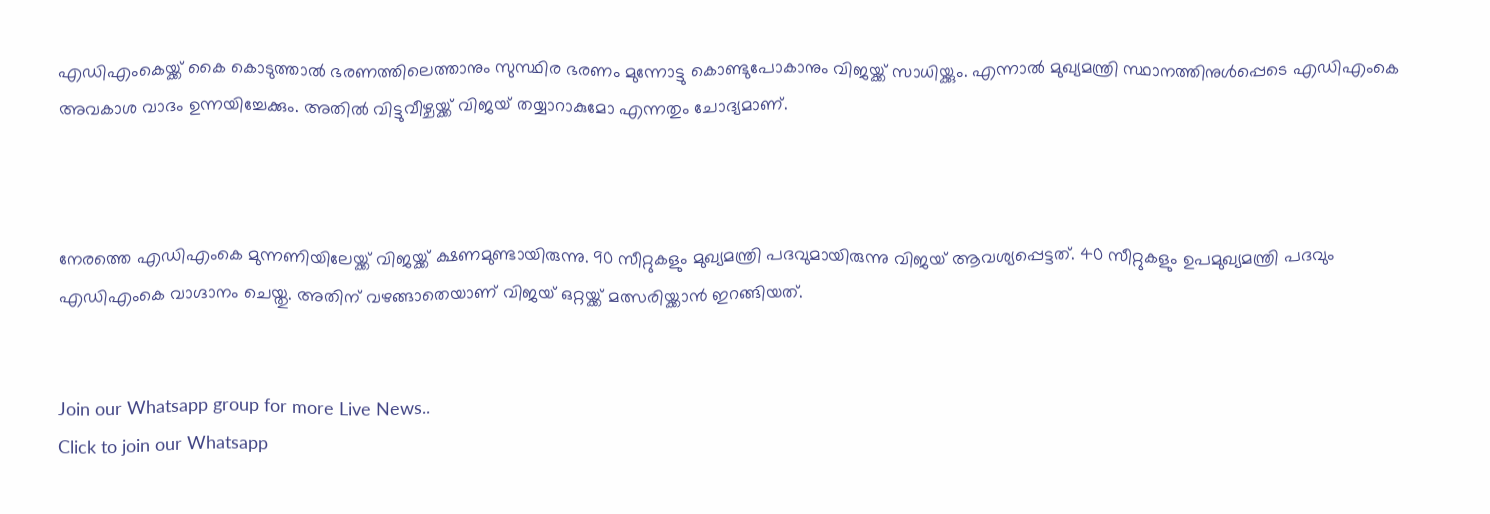എഡിഎംകെയ്ക്ക് കൈ കൊടുത്താല്‍ ഭരണത്തിലെത്താനും സുസ്ഥിര ഭരണം മുന്നോട്ടു കൊണ്ടുപോകാനും വിജയ്ക്ക് സാധിയ്ക്കും. എന്നാല്‍ മുഖ്യമന്ത്രി സ്ഥാനത്തിനുള്‍പ്പെടെ എഡിഎംകെ അവകാശ വാദം ഉന്നയിച്ചേക്കും. അതില്‍ വിട്ടുവീഴ്ചയ്ക്ക് വിജയ് തയ്യാറാകുമോ എന്നതും ചോദ്യമാണ്.



നേരത്തെ എഡിഎംകെ മുന്നണിയിലേയ്ക്ക് വിജയ്ക്ക് ക്ഷണമുണ്ടായിരുന്നു. 90 സീറ്റുകളും മുഖ്യമന്ത്രി പദവുമായിരുന്നു വിജയ് ആവശ്യപ്പെട്ടത്. 40 സീറ്റുകളും ഉപമുഖ്യമന്ത്രി പദവും എഡിഎംകെ വാഗ്ദാനം ചെയ്തു. അതിന് വഴങ്ങാതെയാണ് വിജയ് ഒറ്റയ്ക്ക് മത്സരിയ്ക്കാന്‍ ഇറങ്ങിയത്.


Join our Whatsapp group for more Live News..
Click to join our Whatsapp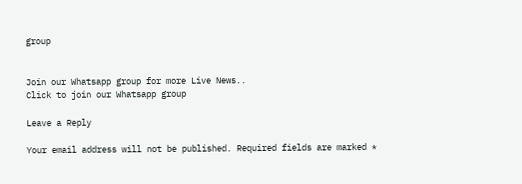group


Join our Whatsapp group for more Live News..
Click to join our Whatsapp group

Leave a Reply

Your email address will not be published. Required fields are marked *